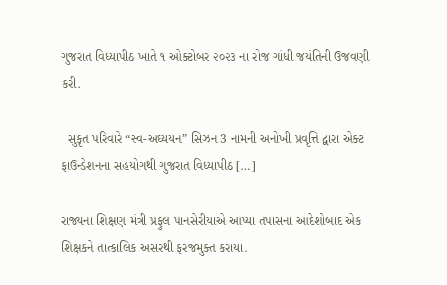ગુજરાત વિધ્યાપીઠ ખાતે ૧ ઓક્ટોબર ૨૦૨૩ ના રોજ ગાંધી જયંતિની ઉજવણી કરી.

  સુકૃત પરિવારે “સ્વ-અઘ્યયન” સિઝન 3 નામની અનોખી પ્રવૃત્તિ દ્વારા એક્ટ ફાઉન્ડેશનના સહયોગથી ગુજરાત વિધ્યાપીઠ […]

રાજ્યના શિક્ષણ મંત્રી પ્રફુલ પાનસેરીયાએ આપ્યા તપાસના આદેશોબાદ એક શિક્ષકને તાત્કાલિક અસરથી ફરજમુક્ત કરાયા.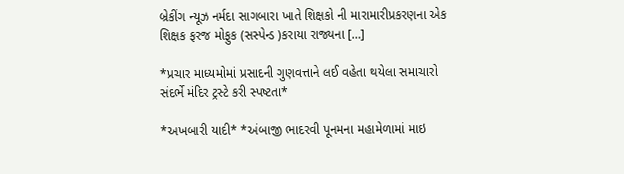બ્રેકીંગ ન્યૂઝ નર્મદા સાગબારા ખાતે શિક્ષકો ની મારામારીપ્રકરણના એક શિક્ષક ફરજ મોફુક (સસ્પેન્ડ )કરાયા રાજ્યના […]

*પ્રચાર માધ્યમોમાં પ્રસાદની ગુણવત્તાને લઈ વહેતા થયેલા સમાચારો સંદર્ભે મંદિર ટ્રસ્ટે કરી સ્પષ્ટતા*

*અખબારી યાદી* *અંબાજી ભાદરવી પૂનમના મહામેળામાં માઇ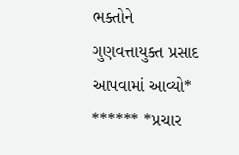ભક્તોને ગુણવત્તાયુક્ત પ્રસાદ આપવામાં આવ્યો* ****** *પ્રચાર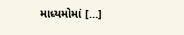માધ્યમોમાં […]